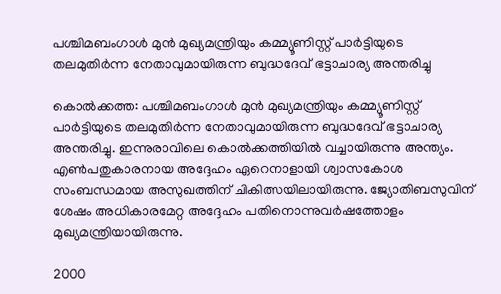പശ്ചിമബംഗാൾ മുൻ മുഖ്യമന്ത്രിയും കമ്മ്യൂണിസ്റ്റ് പാർട്ടിയുടെ തലമുതിർന്ന നേതാവുമായിരുന്ന ബുദ്ധദേവ് ഭട്ടാചാര്യ അന്തരിച്ചു

കൊൽക്കത്ത: പശ്ചിമബംഗാൾ മുൻ മുഖ്യമന്ത്രിയും കമ്മ്യൂണിസ്റ്റ് പാർട്ടിയുടെ തലമുതിർന്ന നേതാവുമായിരുന്ന ബുദ്ധദേവ് ഭട്ടാചാര്യ അന്തരിച്ചു. ഇന്നുരാവിലെ കൊൽക്കത്തിയിൽ വച്ചായിരുന്നു അന്ത്യം. എൺപതുകാരനായ അദ്ദേഹം ഏറെനാളായി ശ്വാസകോശ സംബന്ധമായ അസുഖത്തിന് ചികിത്സയിലായിരുന്നു. ജ്യോതിബസുവിന് ശേഷം അധികാരമേറ്റ അദ്ദേഹം പതിനൊന്നുവർഷത്തോളം മുഖ്യമന്ത്രിയായിരുന്നു.

2000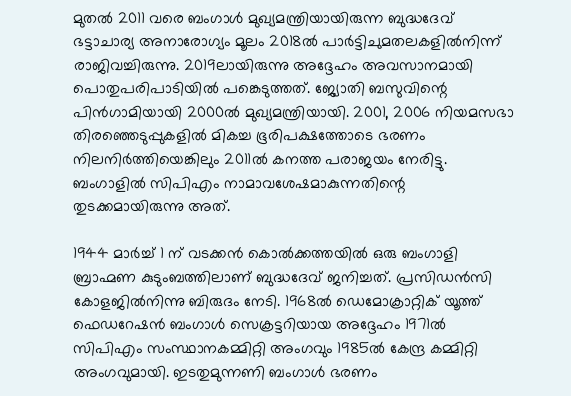മുതൽ 2011 വരെ ബംഗാൾ മുഖ്യമന്ത്രിയായിരുന്ന ബുദ്ധദേവ് ഭട്ടാചാര്യ അനാരോഗ്യം മൂലം 2018ൽ പാർട്ടിചുമതലകളിൽനിന്ന് രാജിവച്ചിരുന്നു. 2019ലായിരുന്നു അദ്ദേഹം അവസാനമായി പൊതുപരിപാടിയിൽ പങ്കെടുത്തത്. ജ്യോതി ബസുവിന്റെ പിൻഗാമിയായി 2000ൽ മുഖ്യമന്ത്രിയായി. 2001, 2006 നിയമസഭാ തിരഞ്ഞെടുപ്പുകളിൽ മികച്ച ഭൂരിപക്ഷത്തോടെ ഭരണം നിലനിർത്തിയെങ്കിലും 2011ൽ കനത്ത പരാജയം നേരിട്ടു. ബംഗാളിൽ സിപിഎം നാമാവശേഷമാകുന്നതിന്റെ തുടക്കമായിരുന്നു അത്.

1944 മാർച്ച് 1 ന് വടക്കൻ കൊൽക്കത്തയിൽ ഒരു ബംഗാളി ബ്രാഹ്മണ കുടുംബത്തിലാണ് ബുദ്ധദേവ് ജനിച്ചത്. പ്രസിഡൻസി കോളജിൽനിന്നു ബിരുദം നേടി. 1968ൽ ഡെമോക്രാറ്റിക് യൂത്ത് ഫെഡറേഷൻ ബംഗാൾ സെക്രട്ടറിയായ അദ്ദേഹം 1971ൽ സിപിഎം സംസ്ഥാനകമ്മിറ്റി അംഗവും 1985ൽ കേന്ദ്ര കമ്മിറ്റി അംഗവുമായി. ഇടതുമുന്നണി ബംഗാൾ ഭരണം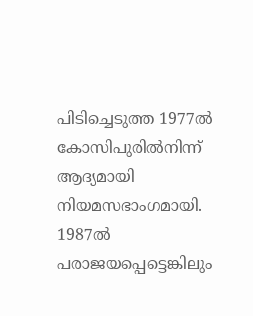പിടിച്ചെടുത്ത 1977ൽ കോസിപുരിൽനിന്ന് ആദ്യമായി നിയമസഭാംഗമായി. 1987ൽ പരാജയപ്പെട്ടെങ്കിലും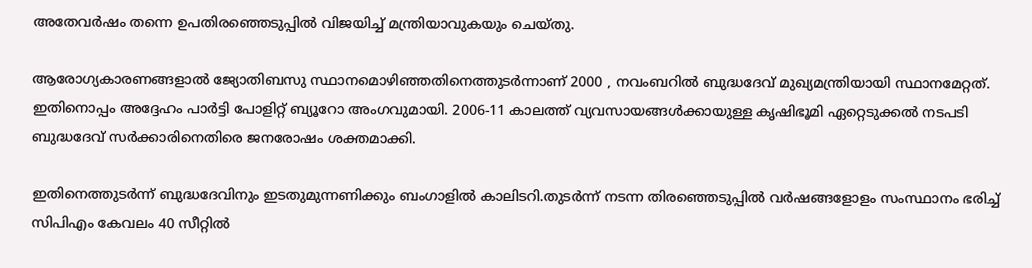അതേവർഷം തന്നെ ഉപതിരഞ്ഞെടുപ്പിൽ വിജയിച്ച് മന്ത്രിയാവുകയും ചെയ്തു.

ആരോഗ്യകാരണങ്ങളാൽ ജ്യോതിബസു സ്ഥാനമൊഴിഞ്ഞതിനെത്തുടർന്നാണ് 2000 , നവംബറിൽ ബുദ്ധദേവ് മുഖ്യമന്ത്രിയായി സ്ഥാനമേറ്റത്. ഇതിനൊപ്പം അദ്ദേഹം പാർട്ടി പോളിറ്റ് ബ്യൂറോ അംഗവുമായി. 2006-11 കാലത്ത് വ്യവസായങ്ങൾക്കായുള്ള കൃഷിഭൂമി ഏറ്റെടുക്കൽ നടപടി ബുദ്ധദേവ് സർക്കാരിനെതിരെ ജനരോഷം ശക്തമാക്കി.

ഇതിനെത്തുടർന്ന് ബുദ്ധദേവിനും ഇടതുമുന്നണിക്കും ബംഗാളിൽ കാലിടറി.തുടർന്ന് നടന്ന തിരഞ്ഞെടുപ്പിൽ വർഷങ്ങളോളം സംസ്ഥാനം ഭരിച്ച് സിപിഎം കേവലം 40 സീറ്റിൽ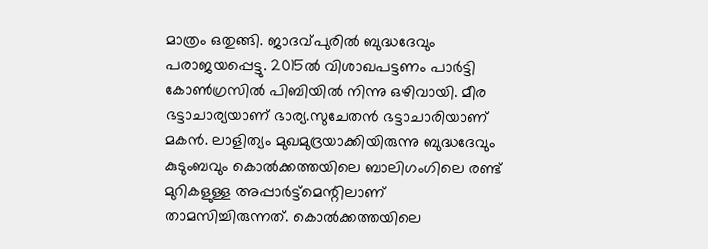മാത്രം ഒതുങ്ങി. ജാദവ്പുരിൽ ബുദ്ധദേവും പരാജയപ്പെട്ടു. 2015ൽ വിശാഖപട്ടണം പാർട്ടി കോൺഗ്രസിൽ പിബിയിൽ നിന്നു ഒഴിവായി. മീര ഭട്ടാചാര്യയാണ് ഭാര്യ.സുചേതൻ ഭട്ടാചാരിയാണ് മകൻ. ലാളിത്യം മുഖമുദ്രയാക്കിയിരുന്നു ബുദ്ധദേവും കുടുംബവും കൊൽക്കത്തയിലെ ബാലിഗംഗിലെ രണ്ട് മുറികളുള്ള അപ്പാർട്ട്‌മെന്റിലാണ് താമസിച്ചിരുന്നത്. കൊൽക്കത്തയിലെ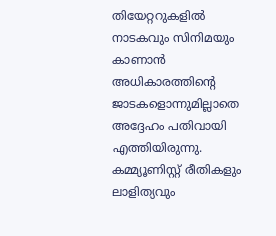തിയേറ്ററുകളിൽ നാടകവും സിനിമയും കാണാൻ അധികാരത്തിന്റെ ജാടകളൊന്നുമില്ലാതെ അദ്ദേഹം പതിവായി എത്തിയിരുന്നു. കമ്മ്യൂണിസ്റ്റ് രീതികളും ലാളിത്യവും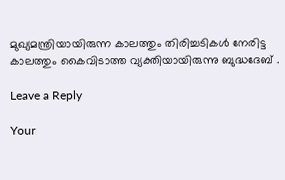മുഖ്യമന്ത്രിയായിരുന്ന കാലത്തും തിരിച്ചടികൾ നേരിട്ട കാലത്തും കൈവിടാത്ത വ്യക്തിയായിരുന്നു ബുദ്ധദേബ് .

Leave a Reply

Your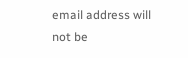email address will not be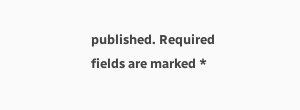published. Required fields are marked *